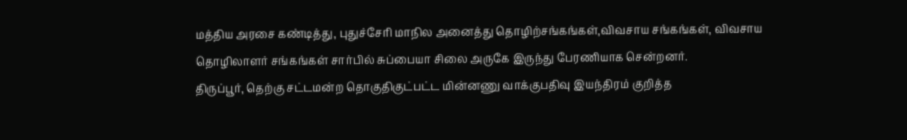மத்திய அரசை கண்டித்து, புதுச்சேரி மாநில அனைத்து தொழிற்சங்கங்கள்,விவசாய சங்கங்கள், விவசாய தொழிலாளர் சங்கங்கள் சார்பில் சுப்பையா சிலை அருகே இருந்து பேரணியாக சென்றனர்.
திருப்பூர், தெற்கு சட்டமன்ற தொகுதிகுட்பட்ட மின்னணு வாக்குபதிவு இயந்திரம் குறித்த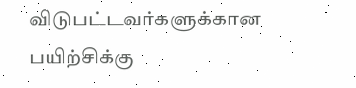விடுபட்டவர்களுக்கான பயிற்சிக்கு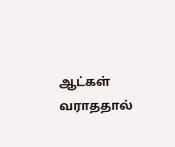ஆட்கள் வராததால்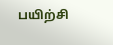பயிற்சி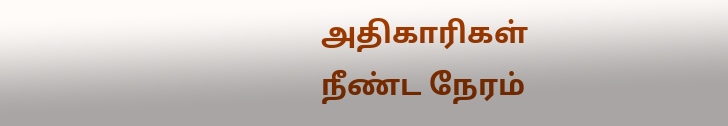அதிகாரிகள் நீண்ட நேரம்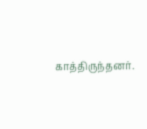காத்திருந்தனர்.